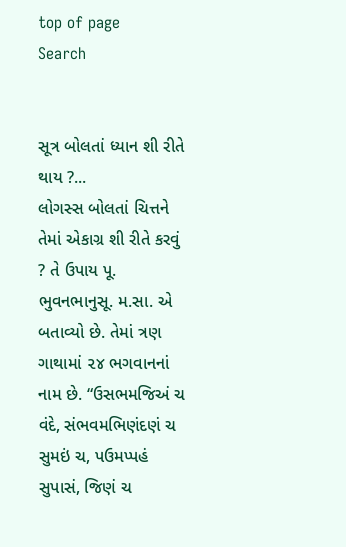top of page
Search


સૂત્ર બોલતાં ધ્યાન શી રીતે થાય ?...
લોગસ્સ બોલતાં ચિત્તને તેમાં એકાગ્ર શી રીતે કરવું ? તે ઉપાય પૂ. ભુવનભાનુસૂ. મ.સા. એ બતાવ્યો છે. તેમાં ત્રણ ગાથામાં ૨૪ ભગવાનનાં નામ છે. “ઉસભમજિઅં ચ વંદે, સંભવમભિણંદણં ચ સુમઇં ચ, પઉમપ્પહં સુપાસં, જિણં ચ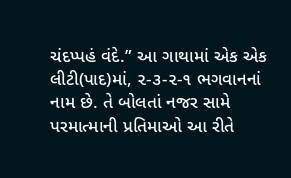ચંદપ્પહં વંદે.” આ ગાથામાં એક એક લીટી(પાદ)માં, ૨-૩-૨-૧ ભગવાનનાં નામ છે. તે બોલતાં નજર સામે પરમાત્માની પ્રતિમાઓ આ રીતે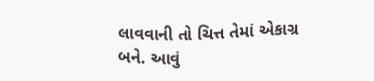લાવવાની તો ચિત્ત તેમાં એકાગ્ર બને. આવું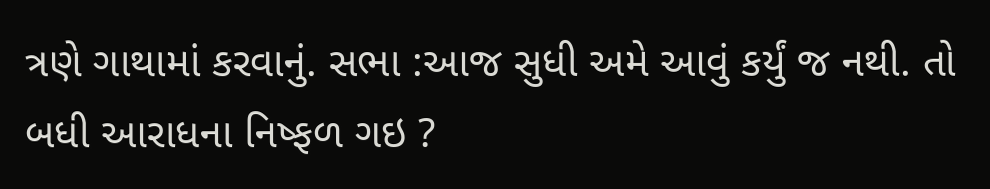ત્રણે ગાથામાં કરવાનું. સભા :આજ સુધી અમે આવું કર્યું જ નથી. તો બધી આરાધના નિષ્ફળ ગઇ ?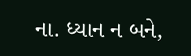ના. ધ્યાન ન બને,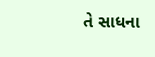તે સાધના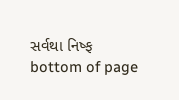સર્વથા નિષ્ફ
bottom of page